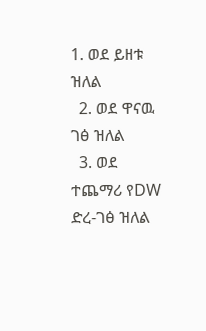1. ወደ ይዘቱ ዝለል
  2. ወደ ዋናዉ ገፅ ዝለል
  3. ወደ ተጨማሪ የDW ድረ-ገፅ ዝለል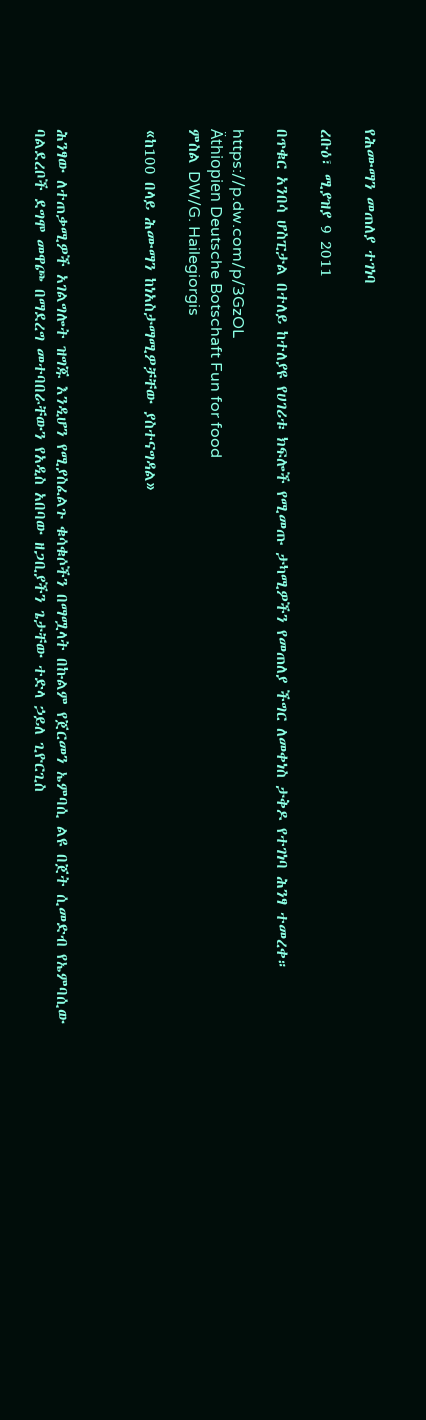የሕሙማን መጠለያ ተገነባ

ረቡዕ፣ ሚያዝያ 9 2011

በጥቁር አንበሳ ሆስፒታል በተለይ ከተለያዩ የሀገሪቱ ክፍሎች የሚመጡ ታካሚዎችን የመጠለያ ችግር ለመቀነስ ታቅዶ የተገነባ ሕንፃ ተመረቀ።

https://p.dw.com/p/3GzOL
Äthiopien Deutsche Botschaft Fun for food
ምስል DW/G. Hailegiorgis

«ከ100 በላይ ሕሙማን ከነአስታማሚዎቻቸው ያስተናግዳል»



ሕንፃው ለተጠቃሚዎች አገልግሎት ዝግጁ እንዲሆን የሚያስፈልጉ ቁሳቁሶችን በማሟላት በኩልም የጀርመን ኤምባሲ ልዩ በጀት ሲመድብ የኤምባሲው ባልደረቦች ደግሞ መዋጮ በማደረግ መተባበራቸውን የአዲስ አበባው ዘጋቢያችን ጌታቸው ተድላ ኃይለ ጊዮርጊስ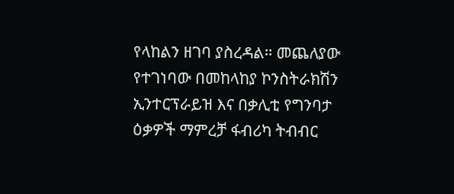የላከልን ዘገባ ያስረዳል። መጨለያው የተገነባው በመከላከያ ኮንስትራክሽን ኢንተርፕራይዝ እና በቃሊቲ የግንባታ ዕቃዎች ማምረቻ ፋብሪካ ትብብር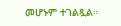መሆኑም ተገልጿል።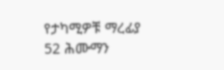የታካሚዎቹ ማረፊያ 52 ሕሙማን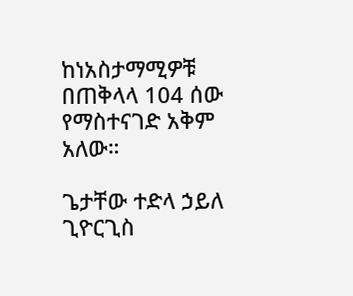ከነአስታማሚዎቹ በጠቅላላ 104 ሰው የማስተናገድ አቅም አለው።

ጌታቸው ተድላ ኃይለ ጊዮርጊስ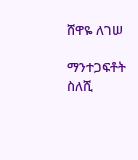ሸዋዬ ለገሠ

ማንተጋፍቶት ስለሺ